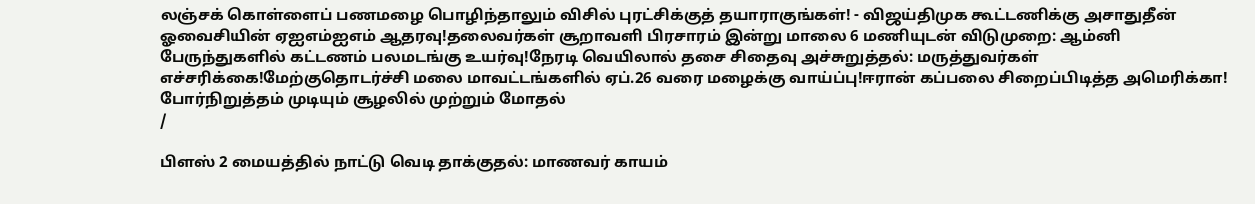லஞ்சக் கொள்ளைப் பணமழை பொழிந்தாலும் விசில் புரட்சிக்குத் தயாராகுங்கள்! - விஜய்திமுக கூட்டணிக்கு அசாதுதீன் ஓவைசியின் ஏஐஎம்ஐஎம் ஆதரவு!தலைவர்கள் சூறாவளி பிரசாரம் இன்று மாலை 6 மணியுடன் விடுமுறை: ஆம்னி பேருந்துகளில் கட்டணம் பலமடங்கு உயர்வு!நேரடி வெயிலால் தசை சிதைவு அச்சுறுத்தல்: மருத்துவர்கள் எச்சரிக்கை!மேற்குதொடர்ச்சி மலை மாவட்டங்களில் ஏப்.26 வரை மழைக்கு வாய்ப்பு!ஈரான் கப்பலை சிறைப்பிடித்த அமெரிக்கா! போர்நிறுத்தம் முடியும் சூழலில் முற்றும் மோதல்
/

பிளஸ் 2 மையத்தில் நாட்டு வெடி தாக்குதல்: மாணவர் காயம்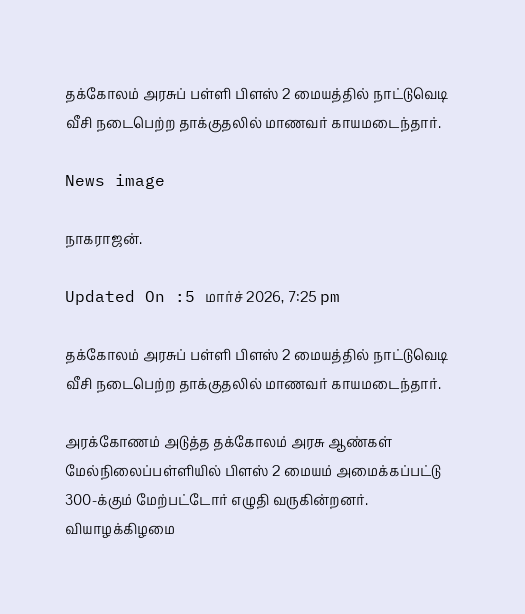தக்கோலம் அரசுப் பள்ளி பிளஸ் 2 மையத்தில் நாட்டுவெடி வீசி நடைபெற்ற தாக்குதலில் மாணவர் காயமடைந்தார்.

News image

நாகராஜன்.

Updated On :5 மார்ச் 2026, 7:25 pm

தக்கோலம் அரசுப் பள்ளி பிளஸ் 2 மையத்தில் நாட்டுவெடி வீசி நடைபெற்ற தாக்குதலில் மாணவர் காயமடைந்தார்.

அரக்கோணம் அடுத்த தக்கோலம் அரசு ஆண்கள் மேல்நிலைப்பள்ளியில் பிளஸ் 2 மையம் அமைக்கப்பட்டு 300-க்கும் மேற்பட்டோர் எழுதி வருகின்றனர். வியாழக்கிழமை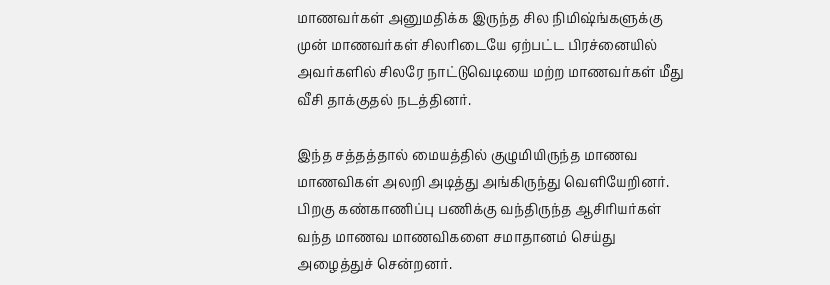மாணவர்கள் அனுமதிக்க இருந்த சில நிமிஷ்ங்களுக்கு முன் மாணவர்கள் சிலரிடையே ஏற்பட்ட பிரச்னையில் அவர்களில் சிலரே நாட்டுவெடியை மற்ற மாணவர்கள் மீது வீசி தாக்குதல் நடத்தினர்.

இந்த சத்தத்தால் மையத்தில் குழுமியிருந்த மாணவ மாணவிகள் அலறி அடித்து அங்கிருந்து வெளியேறினர். பிறகு கண்காணிப்பு பணிக்கு வந்திருந்த ஆசிரியர்கள் வந்த மாணவ மாணவிகளை சமாதானம் செய்து அழைத்துச் சென்றனர்.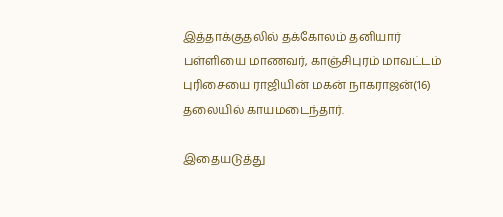இத்தாக்குதலில் தக்கோலம் தனியார் பள்ளியை மாணவர், காஞ்சிபுரம் மாவட்டம் புரிசையை ராஜியின் மகன் நாகராஜன்(16) தலையில் காயமடைந்தார்.

இதையடுத்து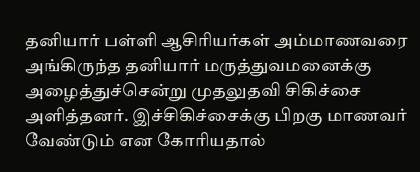தனியார் பள்ளி ஆசிரியர்கள் அம்மாணவரை அங்கிருந்த தனியார் மருத்துவமனைக்கு அழைத்துச்சென்று முதலுதவி சிகிச்சை அளித்தனர். இச்சிகிச்சைக்கு பிறகு மாணவர் வேண்டும் என கோரியதால்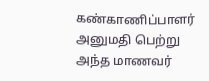கண்காணிப்பாளர் அனுமதி பெற்று அந்த மாணவர்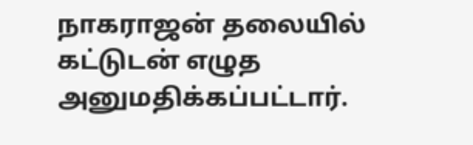நாகராஜன் தலையில் கட்டுடன் எழுத அனுமதிக்கப்பட்டார்.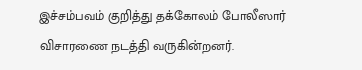இச்சம்பவம் குறித்து தக்கோலம் போலீஸார் விசாரணை நடத்தி வருகின்றனர்.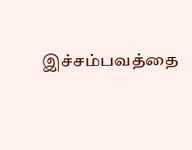இச்சம்பவத்தை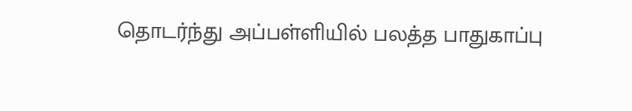தொடர்ந்து அப்பள்ளியில் பலத்த பாதுகாப்பு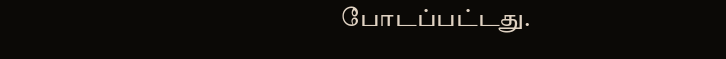போடப்பட்டது.